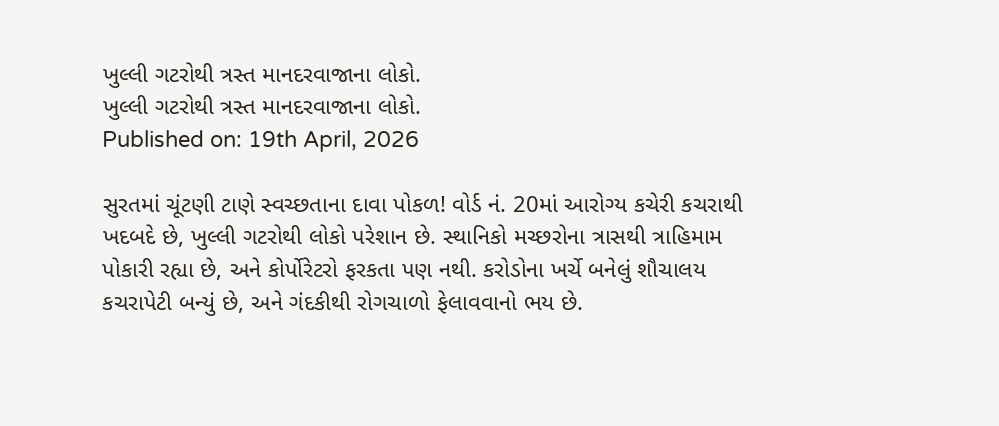ખુલ્લી ગટરોથી ત્રસ્ત માનદરવાજાના લોકો.
ખુલ્લી ગટરોથી ત્રસ્ત માનદરવાજાના લોકો.
Published on: 19th April, 2026

સુરતમાં ચૂંટણી ટાણે સ્વચ્છતાના દાવા પોકળ! વોર્ડ નં. 20માં આરોગ્ય કચેરી કચરાથી ખદબદે છે, ખુલ્લી ગટરોથી લોકો પરેશાન છે. સ્થાનિકો મચ્છરોના ત્રાસથી ત્રાહિમામ પોકારી રહ્યા છે, અને કોર્પોરેટરો ફરકતા પણ નથી. કરોડોના ખર્ચે બનેલું શૌચાલય કચરાપેટી બન્યું છે, અને ગંદકીથી રોગચાળો ફેલાવવાનો ભય છે.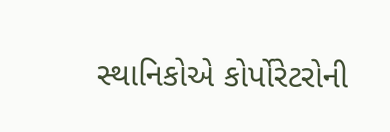સ્થાનિકોએ કોર્પોરેટરોની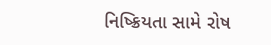નિષ્ક્રિયતા સામે રોષ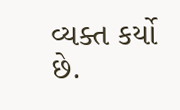વ્યક્ત કર્યો છે.